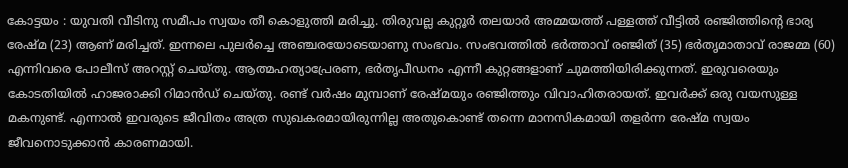കോട്ടയം : യുവതി വീടിനു സമീപം സ്വയം തീ കൊളുത്തി മരിച്ചു. തിരുവല്ല കുറ്റൂർ തലയാർ അമ്മയത്ത് പള്ളത്ത് വീട്ടിൽ രഞ്ജിത്തിന്റെ ഭാര്യ രേഷ്മ (23) ആണ് മരിച്ചത്. ഇന്നലെ പുലർച്ചെ അഞ്ചരയോടെയാണു സംഭവം. സംഭവത്തിൽ ഭർത്താവ് രഞ്ജിത് (35) ഭർതൃമാതാവ് രാജമ്മ (60) എന്നിവരെ പോലീസ് അറസ്റ്റ് ചെയ്തു. ആത്മഹത്യാപ്രേരണ, ഭർതൃപീഡനം എന്നീ കുറ്റങ്ങളാണ് ചുമത്തിയിരിക്കുന്നത്. ഇരുവരെയും കോടതിയിൽ ഹാജരാക്കി റിമാൻഡ് ചെയ്തു. രണ്ട് വർഷം മുമ്പാണ് രേഷ്മയും രഞ്ജിത്തും വിവാഹിതരായത്. ഇവർക്ക് ഒരു വയസുള്ള മകനുണ്ട്. എന്നാൽ ഇവരുടെ ജീവിതം അത്ര സുഖകരമായിരുന്നില്ല അതുകൊണ്ട് തന്നെ മാനസികമായി തളർന്ന രേഷ്മ സ്വയം ജീവനൊടുക്കാൻ കാരണമായി.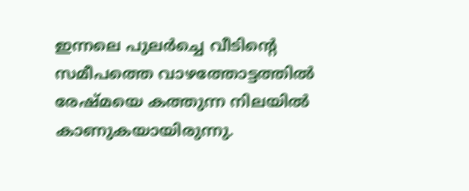ഇന്നലെ പുലർച്ചെ വീടിൻ്റെ സമീപത്തെ വാഴത്തോട്ടത്തിൽ രേഷ്മയെ കത്തുന്ന നിലയിൽ കാണുകയായിരുന്നു.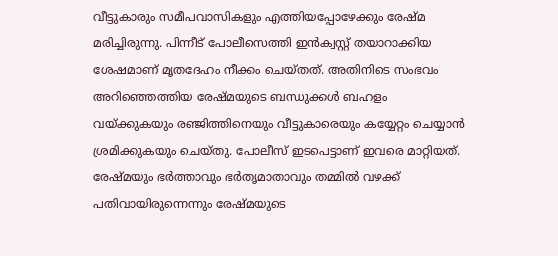വീട്ടുകാരും സമീപവാസികളും എത്തിയപ്പോഴേക്കും രേഷ്മ മരിച്ചിരുന്നു. പിന്നീട് പോലീസെത്തി ഇൻക്വസ്റ്റ് തയാറാക്കിയ ശേഷമാണ് മൃതദേഹം നീക്കം ചെയ്തത്. അതിനിടെ സംഭവം അറിഞ്ഞെത്തിയ രേഷ്മയുടെ ബന്ധുക്കൾ ബഹളം വയ്ക്കുകയും രഞ്ജിത്തിനെയും വീട്ടുകാരെയും കയ്യേറ്റം ചെയ്യാൻ ശ്രമിക്കുകയും ചെയ്തു. പോലീസ് ഇടപെട്ടാണ് ഇവരെ മാറ്റിയത്. രേഷ്മയും ഭർത്താവും ഭർതൃമാതാവും തമ്മിൽ വഴക്ക് പതിവായിരുന്നെന്നും രേഷ്മയുടെ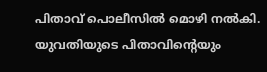പിതാവ് പൊലീസിൽ മൊഴി നൽകി. യുവതിയുടെ പിതാവിന്റെയും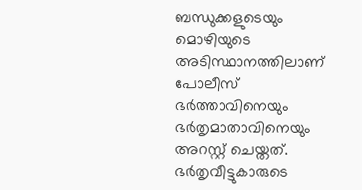ബന്ധുക്കളുടെയും മൊഴിയുടെ അടിസ്ഥാനത്തിലാണ് പോലീസ് ഭർത്താവിനെയും ഭർതൃമാതാവിനെയും അറസ്റ്റ് ചെയ്തത്. ഭർതൃവീട്ടുകാരുടെ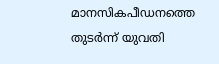മാനസികപീഡനത്തെ തുടർന്ന് യുവതി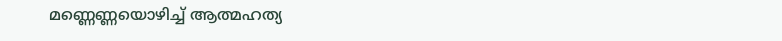മണ്ണെണ്ണയൊഴിച്ച് ആത്മഹത്യ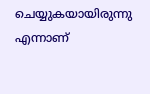ചെയ്യുകയായിരുന്നു എന്നാണ്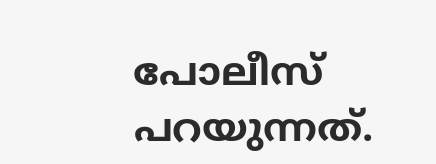പോലീസ് പറയുന്നത്.